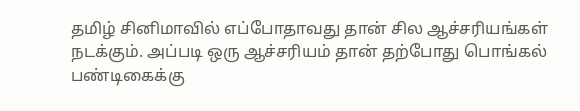தமிழ் சினிமாவில் எப்போதாவது தான் சில ஆச்சரியங்கள் நடக்கும். அப்படி ஒரு ஆச்சரியம் தான் தற்போது பொங்கல் பண்டிகைக்கு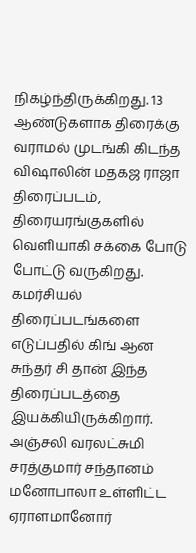நிகழ்ந்திருக்கிறது. 13 ஆண்டுகளாக திரைக்கு வராமல் முடங்கி கிடந்த விஷாலின் மதகஜ ராஜா திரைப்படம், திரையரங்குகளில் வெளியாகி சக்கை போடு போட்டு வருகிறது.
கமர்சியல் திரைப்படங்களை எடுப்பதில் கிங் ஆன சுந்தர் சி தான் இந்த திரைப்படத்தை இயக்கியிருக்கிறார். அஞ்சலி வரலட்சுமி சரத்குமார் சந்தானம் மனோபாலா உள்ளிட்ட ஏராளமானோர்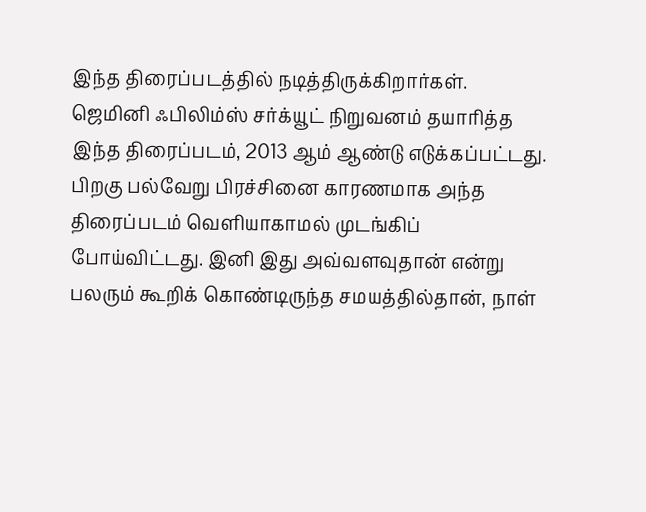இந்த திரைப்படத்தில் நடித்திருக்கிறார்கள். ஜெமினி ஃபிலிம்ஸ் சர்க்யூட் நிறுவனம் தயாரித்த இந்த திரைப்படம், 2013 ஆம் ஆண்டு எடுக்கப்பட்டது.
பிறகு பல்வேறு பிரச்சினை காரணமாக அந்த திரைப்படம் வெளியாகாமல் முடங்கிப் போய்விட்டது. இனி இது அவ்வளவுதான் என்று பலரும் கூறிக் கொண்டிருந்த சமயத்தில்தான், நாள்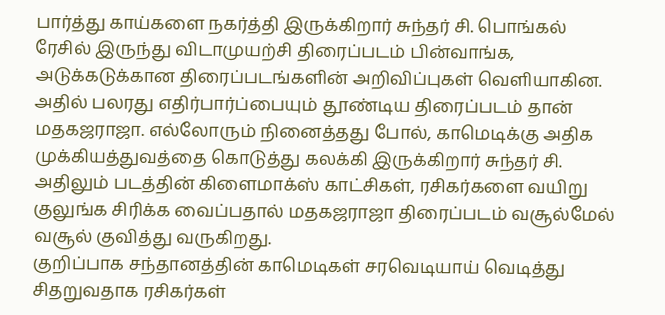பார்த்து காய்களை நகர்த்தி இருக்கிறார் சுந்தர் சி. பொங்கல் ரேசில் இருந்து விடாமுயற்சி திரைப்படம் பின்வாங்க, அடுக்கடுக்கான திரைப்படங்களின் அறிவிப்புகள் வெளியாகின.
அதில் பலரது எதிர்பார்ப்பையும் தூண்டிய திரைப்படம் தான் மதகஜராஜா. எல்லோரும் நினைத்தது போல், காமெடிக்கு அதிக முக்கியத்துவத்தை கொடுத்து கலக்கி இருக்கிறார் சுந்தர் சி. அதிலும் படத்தின் கிளைமாக்ஸ் காட்சிகள், ரசிகர்களை வயிறு குலுங்க சிரிக்க வைப்பதால் மதகஜராஜா திரைப்படம் வசூல்மேல் வசூல் குவித்து வருகிறது.
குறிப்பாக சந்தானத்தின் காமெடிகள் சரவெடியாய் வெடித்து சிதறுவதாக ரசிகர்கள்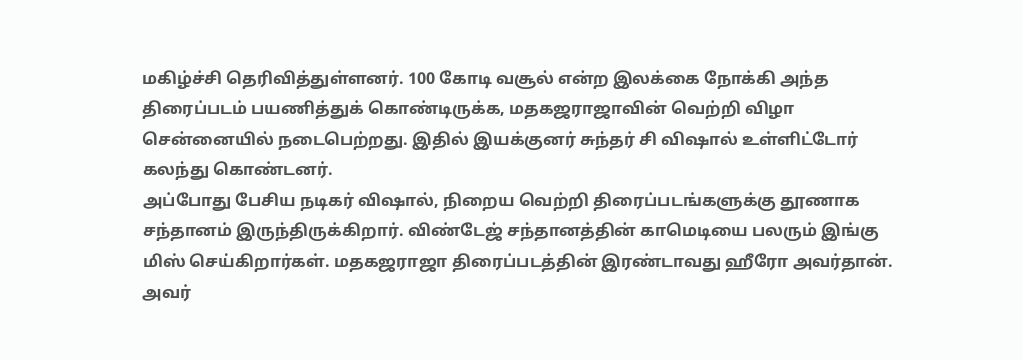மகிழ்ச்சி தெரிவித்துள்ளனர். 100 கோடி வசூல் என்ற இலக்கை நோக்கி அந்த திரைப்படம் பயணித்துக் கொண்டிருக்க, மதகஜராஜாவின் வெற்றி விழா சென்னையில் நடைபெற்றது. இதில் இயக்குனர் சுந்தர் சி விஷால் உள்ளிட்டோர் கலந்து கொண்டனர்.
அப்போது பேசிய நடிகர் விஷால், நிறைய வெற்றி திரைப்படங்களுக்கு தூணாக சந்தானம் இருந்திருக்கிறார். விண்டேஜ் சந்தானத்தின் காமெடியை பலரும் இங்கு மிஸ் செய்கிறார்கள். மதகஜராஜா திரைப்படத்தின் இரண்டாவது ஹீரோ அவர்தான். அவர்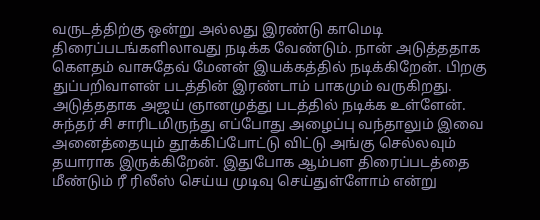வருடத்திற்கு ஒன்று அல்லது இரண்டு காமெடி திரைப்படங்களிலாவது நடிக்க வேண்டும். நான் அடுத்ததாக கௌதம் வாசுதேவ் மேனன் இயக்கத்தில் நடிக்கிறேன். பிறகு துப்பறிவாளன் படத்தின் இரண்டாம் பாகமும் வருகிறது. அடுத்ததாக அஜய் ஞானமுத்து படத்தில் நடிக்க உள்ளேன். சுந்தர் சி சாரிடமிருந்து எப்போது அழைப்பு வந்தாலும் இவை அனைத்தையும் தூக்கிப்போட்டு விட்டு அங்கு செல்லவும் தயாராக இருக்கிறேன். இதுபோக ஆம்பள திரைப்படத்தை மீண்டும் ரீ ரிலீஸ் செய்ய முடிவு செய்துள்ளோம் என்று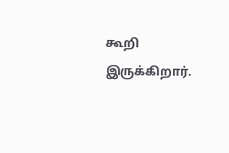கூறி இருக்கிறார்.